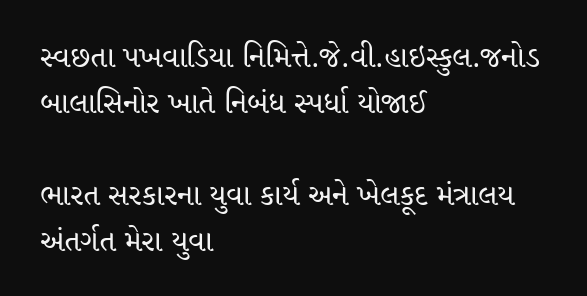સ્વછતા પખવાડિયા નિમિત્તે.જે.વી.હાઇસ્કુલ.જનોડ બાલાસિનોર ખાતે નિબંધ સ્પર્ધા યોજાઈ

ભારત સરકારના યુવા કાર્ય અને ખેલકૂદ મંત્રાલય અંતર્ગત મેરા યુવા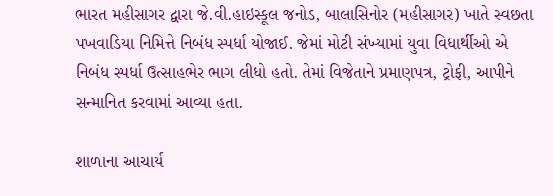ભારત મહીસાગર દ્વારા જે.વી.હાઇસ્કૂલ જનોડ, બાલાસિનોર (મહીસાગર) ખાતે સ્વછતા પખવાડિયા નિમિત્તે નિબંધ સ્પર્ધા યોજાઈ. જેમાં મોટી સંખ્યામાં યુવા વિધાર્થીઓ એ નિબંધ સ્પર્ધા ઉત્સાહભેર ભાગ લીધો હતો. તેમાં વિજેતાને પ્રમાણપત્ર, ટ્રોફી, આપીને સન્માનિત કરવામાં આવ્યા હતા.

શાળાના આચાર્ય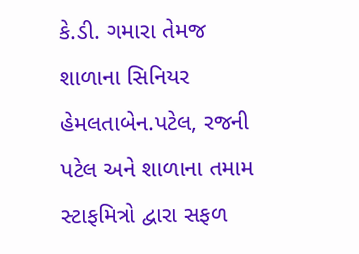કે.ડી. ગમારા તેમજ શાળાના સિનિયર હેમલતાબેન.પટેલ, રજની પટેલ અને શાળાના તમામ સ્ટાફમિત્રો દ્વારા સફળ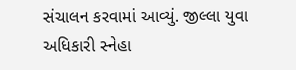સંચાલન કરવામાં આવ્યું. જીલ્લા યુવા અધિકારી સ્નેહા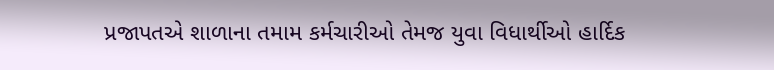પ્રજાપતએ શાળાના તમામ કર્મચારીઓ તેમજ યુવા વિધાર્થીઓ હાર્દિક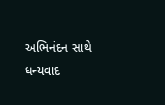અભિનંદન સાથે ધન્યવાદ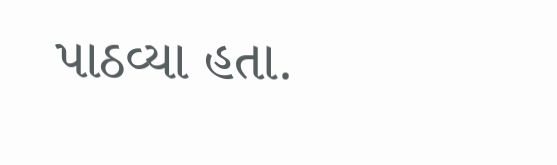પાઠવ્યા હતા.